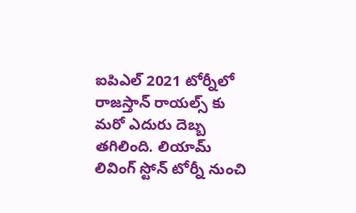ఐపిఎల్ 2021 టోర్నీలో రాజస్తాన్ రాయల్స్ కు మరో ఎదురు దెబ్బ తగిలింది. లియామ్ లివింగ్ స్టోన్ టోర్నీ నుంచి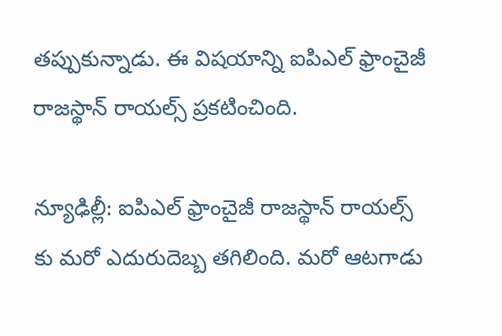తప్పుకున్నాడు. ఈ విషయాన్ని ఐపిఎల్ ఫ్రాంచైజీ రాజస్థాన్ రాయల్స్ ప్రకటించింది.

న్యూఢిల్లీ: ఐపిఎల్ ఫ్రాంచైజీ రాజస్థాన్ రాయల్స్ కు మరో ఎదురుదెబ్బ తగిలింది. మరో ఆటగాడు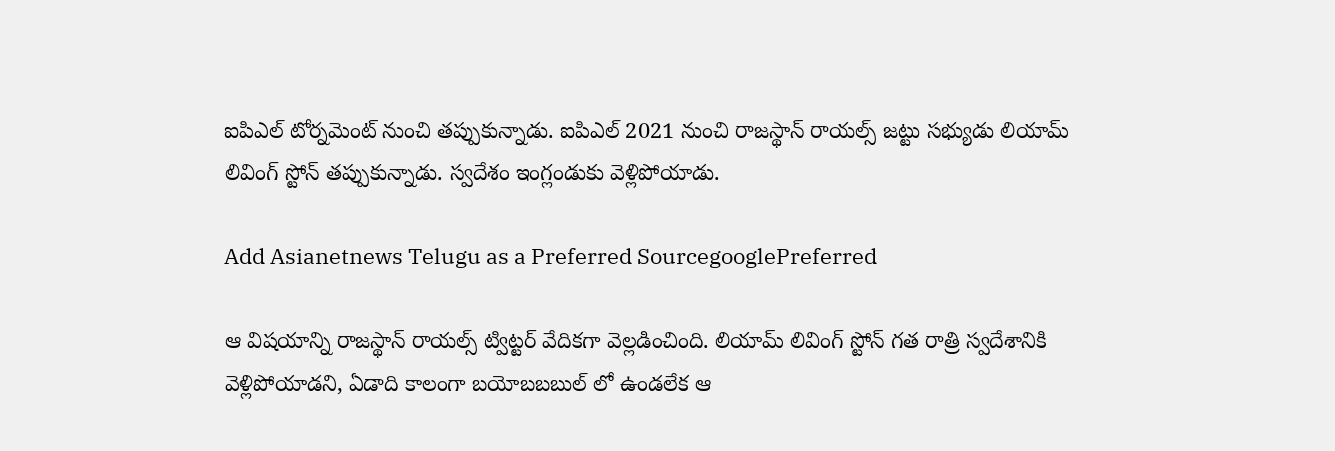ఐపిఎల్ టోర్నమెంట్ నుంచి తప్పుకున్నాడు. ఐపిఎల్ 2021 నుంచి రాజస్థాన్ రాయల్స్ జట్టు సభ్యుడు లియామ్ లివింగ్ స్టోన్ తప్పుకున్నాడు. స్వదేశం ఇంగ్లండుకు వెళ్లిపోయాడు.

Add Asianetnews Telugu as a Preferred SourcegooglePreferred

ఆ విషయాన్ని రాజస్థాన్ రాయల్స్ ట్విట్టర్ వేదికగా వెల్లడించింది. లియామ్ లివింగ్ స్టోన్ గత రాత్రి స్వదేశానికి వెళ్లిపోయాడని, ఏడాది కాలంగా బయోబబబుల్ లో ఉండలేక ఆ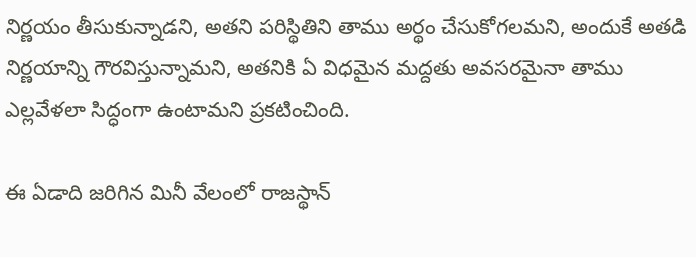నిర్ణయం తీసుకున్నాడని, అతని పరిస్థితిని తాము అర్థం చేసుకోగలమని, అందుకే అతడి నిర్ణయాన్ని గౌరవిస్తున్నామని, అతనికి ఏ విధమైన మద్దతు అవసరమైనా తాము ఎల్లవేళలా సిద్ధంగా ఉంటామని ప్రకటించింది.

ఈ ఏడాది జరిగిన మినీ వేలంలో రాజస్థాన్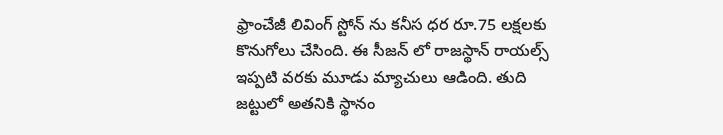ఫ్రాంచేజీ లివింగ్ స్టోన్ ను కనీస ధర రూ.75 లక్షలకు కొనుగోలు చేసింది. ఈ సీజన్ లో రాజస్థాన్ రాయల్స్ ఇప్పటి వరకు మూడు మ్యాచులు ఆడింది. తుది జట్టులో అతనికి స్థానం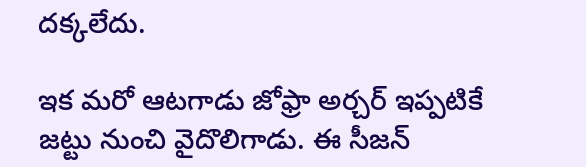దక్కలేదు.

ఇక మరో ఆటగాడు జోఫ్రా అర్చర్ ఇప్పటికే జట్టు నుంచి వైదొలిగాడు. ఈ సీజన్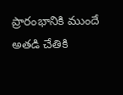ప్రారంభానికి ముందే అతడి చేతికి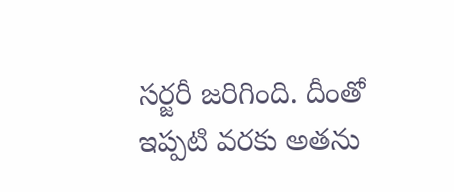సర్జరీ జరిగింది. దీంతో ఇప్పటి వరకు అతను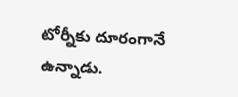టోర్నీకు దూరంగానే ఉన్నాడు.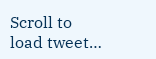Scroll to load tweet…